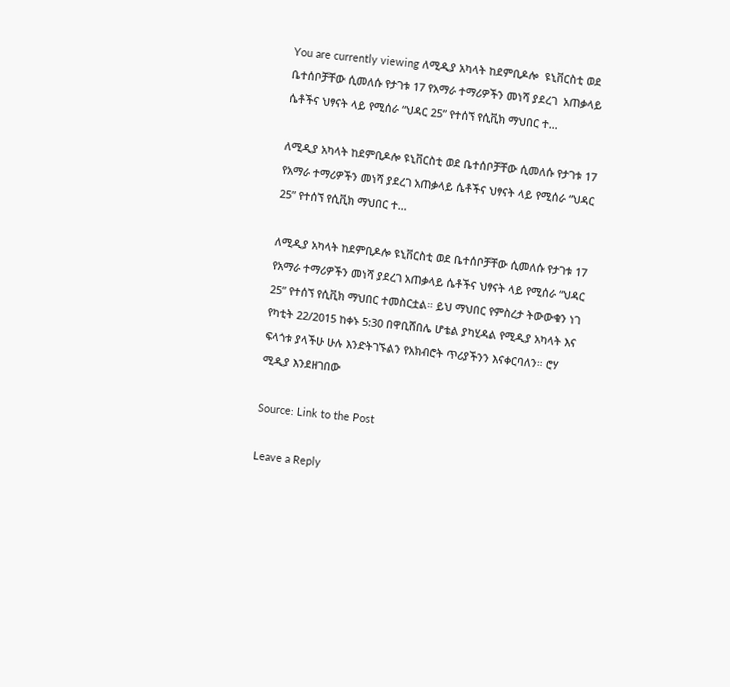You are currently viewing ለሚዲያ አካላት ከደምቢዶሎ  ዩኒቨርስቲ ወደ ቤተሰቦቻቸው ሲመለሱ የታገቱ 17 የአማራ ተማሪዎችን መነሻ ያደረገ  አጠቃላይ ሴቶችና ህፃናት ላይ የሚሰራ “ህዳር 25” የተሰኘ የሲቪክ ማህበር ተ…

ለሚዲያ አካላት ከደምቢዶሎ ዩኒቨርስቲ ወደ ቤተሰቦቻቸው ሲመለሱ የታገቱ 17 የአማራ ተማሪዎችን መነሻ ያደረገ አጠቃላይ ሴቶችና ህፃናት ላይ የሚሰራ “ህዳር 25” የተሰኘ የሲቪክ ማህበር ተ…

ለሚዲያ አካላት ከደምቢዶሎ ዩኒቨርስቲ ወደ ቤተሰቦቻቸው ሲመለሱ የታገቱ 17 የአማራ ተማሪዎችን መነሻ ያደረገ አጠቃላይ ሴቶችና ህፃናት ላይ የሚሰራ “ህዳር 25” የተሰኘ የሲቪክ ማህበር ተመስርቷል። ይህ ማህበር የምስረታ ትውውቁን ነገ የካቲት 22/2015 ከቀኑ 5:30 በዋቢሸበሌ ሆቴል ያካሂዳል የሚዲያ አካላት እና ፍላጎቱ ያላችሁ ሁሉ እንድትገኙልን የአክብሮት ጥሪያችንን እናቀርባለን። ሮሃ ሚዲያ እንደዘገበው

Source: Link to the Post

Leave a Reply